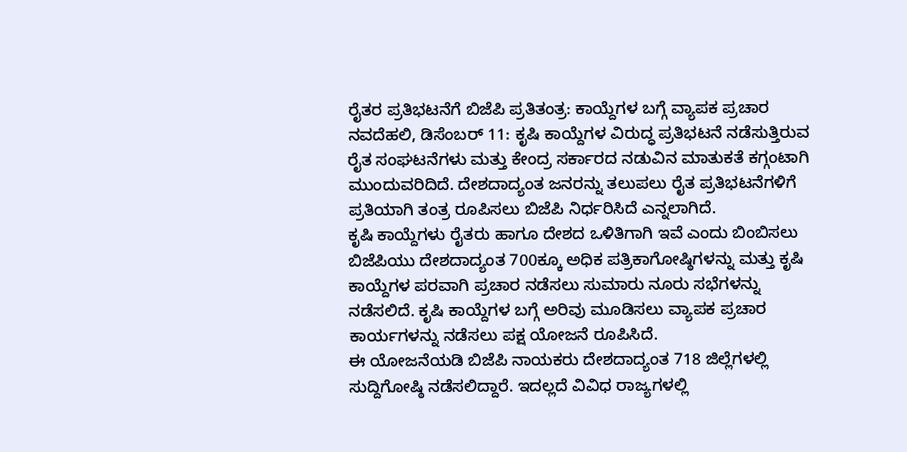ರೈತರ ಪ್ರತಿಭಟನೆಗೆ ಬಿಜೆಪಿ ಪ್ರತಿತಂತ್ರ: ಕಾಯ್ದೆಗಳ ಬಗ್ಗೆ ವ್ಯಾಪಕ ಪ್ರಚಾರ
ನವದೆಹಲಿ, ಡಿಸೆಂಬರ್ 11: ಕೃಷಿ ಕಾಯ್ದೆಗಳ ವಿರುದ್ಧ ಪ್ರತಿಭಟನೆ ನಡೆಸುತ್ತಿರುವ ರೈತ ಸಂಘಟನೆಗಳು ಮತ್ತು ಕೇಂದ್ರ ಸರ್ಕಾರದ ನಡುವಿನ ಮಾತುಕತೆ ಕಗ್ಗಂಟಾಗಿ ಮುಂದುವರಿದಿದೆ. ದೇಶದಾದ್ಯಂತ ಜನರನ್ನು ತಲುಪಲು ರೈತ ಪ್ರತಿಭಟನೆಗಳಿಗೆ ಪ್ರತಿಯಾಗಿ ತಂತ್ರ ರೂಪಿಸಲು ಬಿಜೆಪಿ ನಿರ್ಧರಿಸಿದೆ ಎನ್ನಲಾಗಿದೆ.
ಕೃಷಿ ಕಾಯ್ದೆಗಳು ರೈತರು ಹಾಗೂ ದೇಶದ ಒಳಿತಿಗಾಗಿ ಇವೆ ಎಂದು ಬಿಂಬಿಸಲು ಬಿಜೆಪಿಯು ದೇಶದಾದ್ಯಂತ 700ಕ್ಕೂ ಅಧಿಕ ಪತ್ರಿಕಾಗೋಷ್ಠಿಗಳನ್ನು ಮತ್ತು ಕೃಷಿ ಕಾಯ್ದೆಗಳ ಪರವಾಗಿ ಪ್ರಚಾರ ನಡೆಸಲು ಸುಮಾರು ನೂರು ಸಭೆಗಳನ್ನು ನಡೆಸಲಿದೆ. ಕೃಷಿ ಕಾಯ್ದೆಗಳ ಬಗ್ಗೆ ಅರಿವು ಮೂಡಿಸಲು ವ್ಯಾಪಕ ಪ್ರಚಾರ ಕಾರ್ಯಗಳನ್ನು ನಡೆಸಲು ಪಕ್ಷ ಯೋಜನೆ ರೂಪಿಸಿದೆ.
ಈ ಯೋಜನೆಯಡಿ ಬಿಜೆಪಿ ನಾಯಕರು ದೇಶದಾದ್ಯಂತ 718 ಜಿಲ್ಲೆಗಳಲ್ಲಿ ಸುದ್ದಿಗೋಷ್ಠಿ ನಡೆಸಲಿದ್ದಾರೆ. ಇದಲ್ಲದೆ ವಿವಿಧ ರಾಜ್ಯಗಳಲ್ಲಿ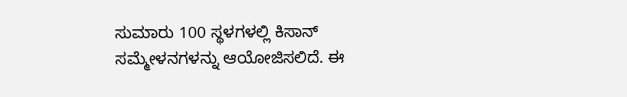ಸುಮಾರು 100 ಸ್ಥಳಗಳಲ್ಲಿ ಕಿಸಾನ್ ಸಮ್ಮೇಳನಗಳನ್ನು ಆಯೋಜಿಸಲಿದೆ. ಈ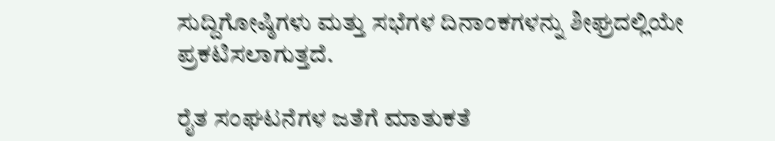ಸುದ್ದಿಗೋಷ್ಠಿಗಳು ಮತ್ತು ಸಭೆಗಳ ದಿನಾಂಕಗಳನ್ನು ಶೀಘ್ರದಲ್ಲಿಯೇ ಪ್ರಕಟಿಸಲಾಗುತ್ತದೆ.

ರೈತ ಸಂಘಟನೆಗಳ ಜತೆಗೆ ಮಾತುಕತೆ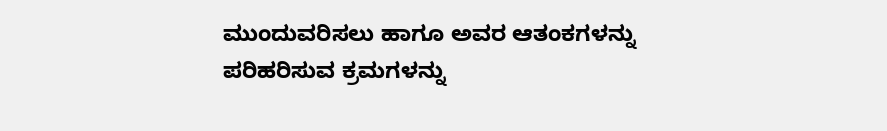ಮುಂದುವರಿಸಲು ಹಾಗೂ ಅವರ ಆತಂಕಗಳನ್ನು ಪರಿಹರಿಸುವ ಕ್ರಮಗಳನ್ನು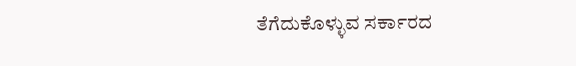ತೆಗೆದುಕೊಳ್ಳುವ ಸರ್ಕಾರದ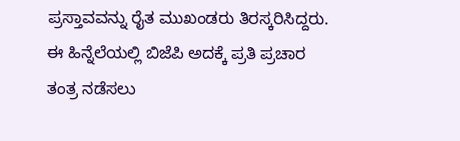ಪ್ರಸ್ತಾವವನ್ನು ರೈತ ಮುಖಂಡರು ತಿರಸ್ಕರಿಸಿದ್ದರು. ಈ ಹಿನ್ನೆಲೆಯಲ್ಲಿ ಬಿಜೆಪಿ ಅದಕ್ಕೆ ಪ್ರತಿ ಪ್ರಚಾರ ತಂತ್ರ ನಡೆಸಲು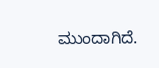ಮುಂದಾಗಿದೆ.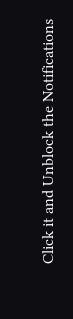Click it and Unblock the Notifications